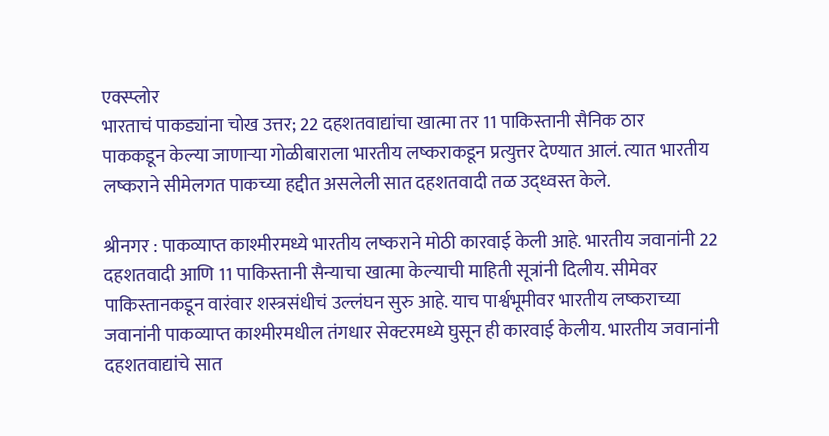एक्स्प्लोर
भारताचं पाकड्यांना चोख उत्तर; 22 दहशतवाद्यांचा खात्मा तर 11 पाकिस्तानी सैनिक ठार
पाककडून केल्या जाणाऱ्या गोळीबाराला भारतीय लष्कराकडून प्रत्युत्तर देण्यात आलं. त्यात भारतीय लष्कराने सीमेलगत पाकच्या हद्दीत असलेली सात दहशतवादी तळ उद्ध्वस्त केले.

श्रीनगर : पाकव्याप्त काश्मीरमध्ये भारतीय लष्कराने मोठी कारवाई केली आहे. भारतीय जवानांनी 22 दहशतवादी आणि 11 पाकिस्तानी सैन्याचा खात्मा केल्याची माहिती सूत्रांनी दिलीय. सीमेवर पाकिस्तानकडून वारंवार शस्त्रसंधीचं उल्लंघन सुरु आहे. याच पार्श्वभूमीवर भारतीय लष्कराच्या जवानांनी पाकव्याप्त काश्मीरमधील तंगधार सेक्टरमध्ये घुसून ही कारवाई केलीय. भारतीय जवानांनी दहशतवाद्यांचे सात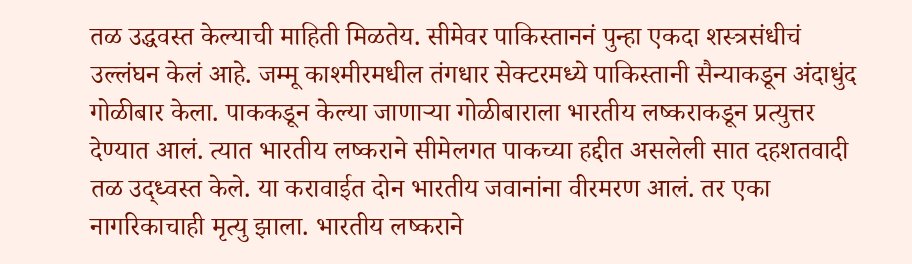तळ उद्धवस्त केल्याची माहिती मिळतेय. सीमेवर पाकिस्ताननं पुन्हा एकदा शस्त्रसंधीचं उल्लंघन केलं आहे. जम्मू काश्मीरमधील तंगधार सेक्टरमध्ये पाकिस्तानी सैन्याकडून अंदाधुंद गोळीबार केला. पाककडून केल्या जाणाऱ्या गोळीबाराला भारतीय लष्कराकडून प्रत्युत्तर देण्यात आलं. त्यात भारतीय लष्कराने सीमेलगत पाकच्या हद्दीत असलेली सात दहशतवादी तळ उद्ध्वस्त केले. या करावाईत दोन भारतीय जवानांना वीरमरण आलं. तर एका नागरिकाचाही मृत्यु झाला. भारतीय लष्कराने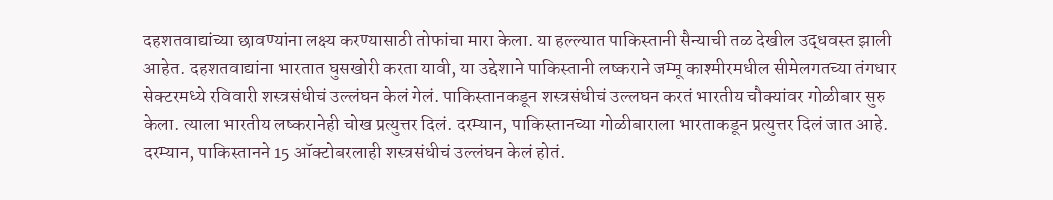दहशतवाद्यांच्या छावण्यांना लक्ष्य करण्यासाठी तोफांचा मारा केला. या हल्ल्यात पाकिस्तानी सैन्याची तळ देखील उद्धवस्त झाली आहेत. दहशतवाद्यांना भारतात घुसखोरी करता यावी, या उद्देशाने पाकिस्तानी लष्कराने जम्मू काश्मीरमधील सीमेलगतच्या तंगधार सेक्टरमध्ये रविवारी शस्त्रसंधीचं उल्लंघन केलं गेलं. पाकिस्तानकडून शस्त्रसंधीचं उल्लघन करतं भारतीय चौक्यांवर गोळीबार सुरु केला. त्याला भारतीय लष्करानेही चोख प्रत्युत्तर दिलं. दरम्यान, पाकिस्तानच्या गोळीबाराला भारताकडून प्रत्युत्तर दिलं जात आहे. दरम्यान, पाकिस्तानने 15 ऑक्टोबरलाही शस्त्रसंधीचं उल्लंघन केलं होतं.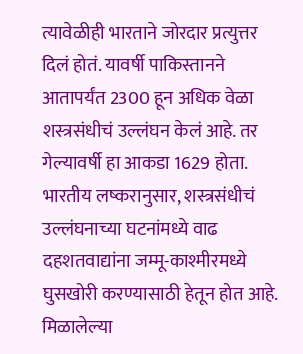त्यावेळीही भारताने जोरदार प्रत्युत्तर दिलं होतं. यावर्षी पाकिस्तानने आतापर्यंत 2300 हून अधिक वेळा शस्त्रसंधीचं उल्लंघन केलं आहे. तर गेल्यावर्षी हा आकडा 1629 होता. भारतीय लष्करानुसार, शस्त्रसंधीचं उल्लंघनाच्या घटनांमध्ये वाढ दहशतवाद्यांना जम्मू-काश्मीरमध्ये घुसखोरी करण्यासाठी हेतून होत आहे. मिळालेल्या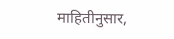माहितीनुसार,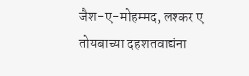जैश-ए-मोहम्मद, लश्कर ए तोयबाच्या दहशतवाद्यंना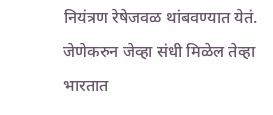नियंत्रण रेषेजवळ थांबवण्यात येतं. जेणेकरुन जेव्हा संधी मिळेल तेव्हा भारतात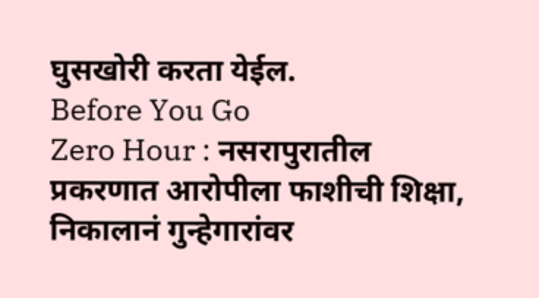घुसखोरी करता येईल.
Before You Go
Zero Hour : नसरापुरातील प्रकरणात आरोपीला फाशीची शिक्षा, निकालानं गुन्हेगारांवर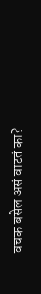वचक बसेल असं वाटतं का?